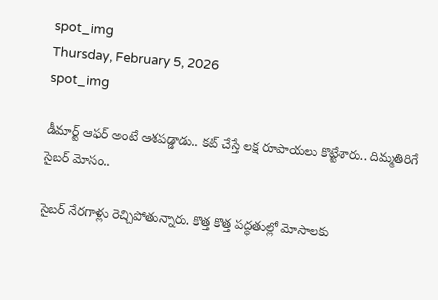spot_img
Thursday, February 5, 2026
spot_img

డీమార్ట్ ఆఫర్ అంటే ఆశపడ్డాడు.. కట్ చేస్తే లక్ష రూపాయలు కొట్టేశారు.. దిమ్మతిరిగే సైబర్ మోసం..

సైబర్ నేరగాళ్లు రెచ్చిపోతున్నారు. కొత్త కొత్త పద్ధతుల్లో మోసాలకు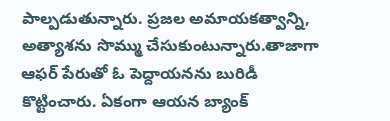పాల్పడుతున్నారు. ప్రజల అమాయకత్వాన్ని, అత్యాశను సొమ్ము చేసుకుంటున్నారు.తాజాగా ఆఫర్ పేరుతో ఓ పెద్దాయనను బురిడీ కొట్టించారు. ఏకంగా ఆయన బ్యాంక్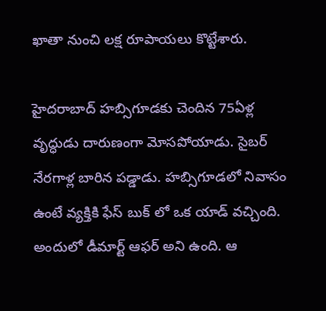ఖాతా నుంచి లక్ష రూపాయలు కొట్టేశారు.

హైదరాబాద్ హబ్సిగూడకు చెందిన 75ఏళ్ల వృద్ధుడు దారుణంగా మోసపోయాడు. సైబర్ నేరగాళ్ల బారిన పడ్డాడు. హబ్సిగూడలో నివాసం ఉంటే వ్యక్తికి ఫేస్ బుక్ లో ఒక యాడ్ వచ్చింది. అందులో డీమార్ట్ ఆఫర్ అని ఉంది. ఆ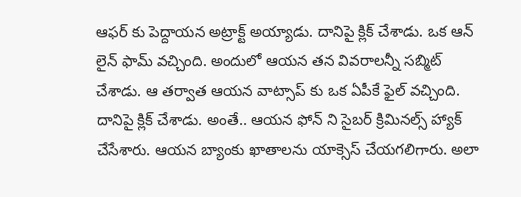ఆఫర్ కు పెద్దాయన అట్రాక్ట్ అయ్యాడు. దానిపై క్లిక్ చేశాడు. ఒక ఆన్ లైన్ ఫామ్ వచ్చింది. అందులో ఆయన తన వివరాలన్నీ సబ్మిట్ చేశాడు. ఆ తర్వాత ఆయన వాట్సాప్ కు ఒక ఏపీకే ఫైల్ వచ్చింది. దానిపై క్లిక్ చేశాడు. అంతే.. ఆయన ఫోన్ ని సైబర్ క్రిమినల్స్ హ్యాక్ చేసేశారు. ఆయన బ్యాంకు ఖాతాలను యాక్సెస్ చేయగలిగారు. అలా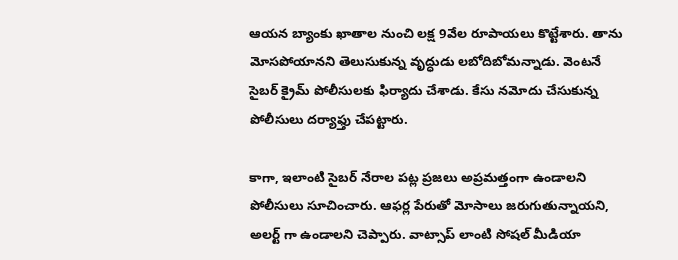ఆయన బ్యాంకు ఖాతాల నుంచి లక్ష 9వేల రూపాయలు కొట్టేశారు. తాను మోసపోయానని తెలుసుకున్న వృద్ధుడు లబోదిబోమన్నాడు. వెంటనే సైబర్ క్రైమ్ పోలీసులకు ఫిర్యాదు చేశాడు. కేసు నమోదు చేసుకున్న పోలీసులు దర్యాఫ్తు చేపట్టారు.

కాగా, ఇలాంటి సైబర్ నేరాల పట్ల ప్రజలు అప్రమత్తంగా ఉండాలని పోలీసులు సూచించారు. ఆఫర్ల పేరుతో మోసాలు జరుగుతున్నాయని, అలర్ట్ గా ఉండాలని చెప్పారు. వాట్సాప్ లాంటి సోషల్ మీడియా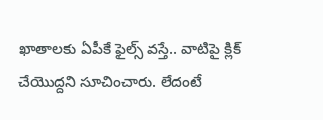ఖాతాలకు ఏపీకే ఫైల్స్ వస్తే.. వాటిపై క్లిక్ చేయొద్దని సూచించారు. లేదంటే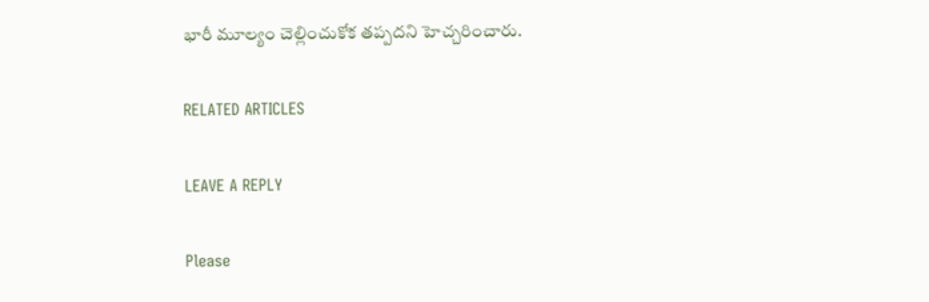భారీ మూల్యం చెల్లించుకోక తప్పదని హెచ్చరించారు.

RELATED ARTICLES

LEAVE A REPLY

Please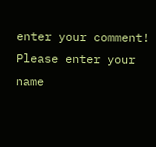enter your comment!
Please enter your name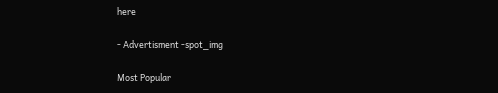here

- Advertisment -spot_img

Most Popular